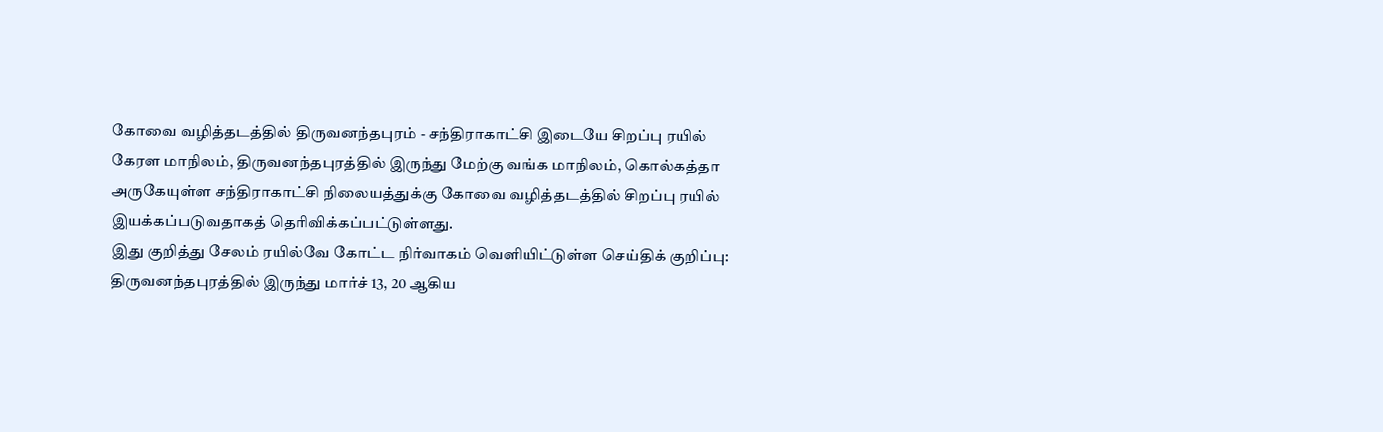கோவை வழித்தடத்தில் திருவனந்தபுரம் - சந்திராகாட்சி இடையே சிறப்பு ரயில்
கேரள மாநிலம், திருவனந்தபுரத்தில் இருந்து மேற்கு வங்க மாநிலம், கொல்கத்தா அருகேயுள்ள சந்திராகாட்சி நிலையத்துக்கு கோவை வழித்தடத்தில் சிறப்பு ரயில் இயக்கப்படுவதாகத் தெரிவிக்கப்பட்டுள்ளது.
இது குறித்து சேலம் ரயில்வே கோட்ட நிர்வாகம் வெளியிட்டுள்ள செய்திக் குறிப்பு: திருவனந்தபுரத்தில் இருந்து மார்ச் 13, 20 ஆகிய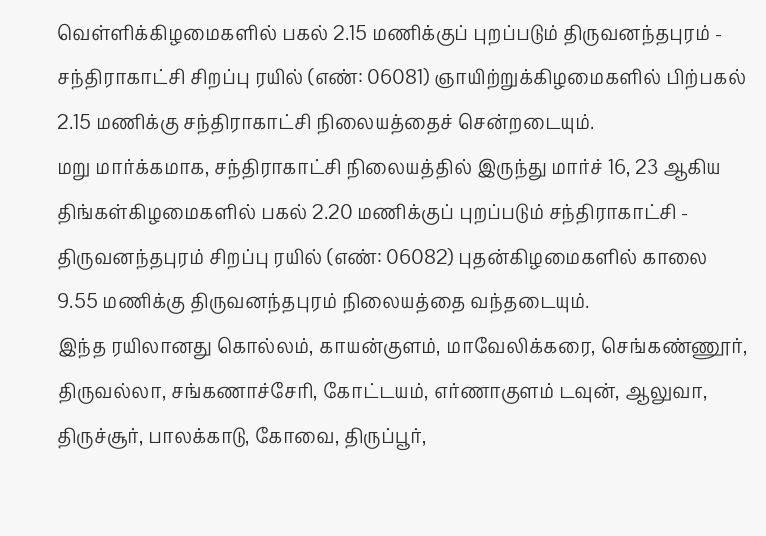வெள்ளிக்கிழமைகளில் பகல் 2.15 மணிக்குப் புறப்படும் திருவனந்தபுரம் - சந்திராகாட்சி சிறப்பு ரயில் (எண்: 06081) ஞாயிற்றுக்கிழமைகளில் பிற்பகல் 2.15 மணிக்கு சந்திராகாட்சி நிலையத்தைச் சென்றடையும்.
மறு மார்க்கமாக, சந்திராகாட்சி நிலையத்தில் இருந்து மார்ச் 16, 23 ஆகிய திங்கள்கிழமைகளில் பகல் 2.20 மணிக்குப் புறப்படும் சந்திராகாட்சி - திருவனந்தபுரம் சிறப்பு ரயில் (எண்: 06082) புதன்கிழமைகளில் காலை 9.55 மணிக்கு திருவனந்தபுரம் நிலையத்தை வந்தடையும்.
இந்த ரயிலானது கொல்லம், காயன்குளம், மாவேலிக்கரை, செங்கண்ணூர், திருவல்லா, சங்கணாச்சேரி, கோட்டயம், எர்ணாகுளம் டவுன், ஆலுவா, திருச்சூர், பாலக்காடு, கோவை, திருப்பூர்,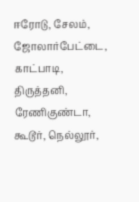ஈரோடு, சேலம், ஜோலார்பேட்டை, காட்பாடி, திருத்தனி, ரேணிகுண்டா, கூடூர், நெல்லூர்,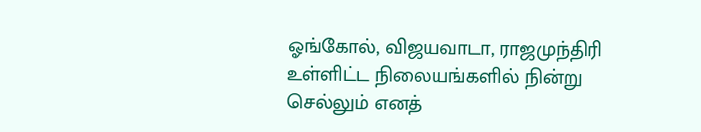ஓங்கோல், விஜயவாடா, ராஜமுந்திரி உள்ளிட்ட நிலையங்களில் நின்று செல்லும் எனத்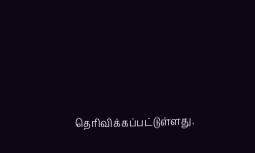தெரிவிக்கப்பட்டுள்ளது.